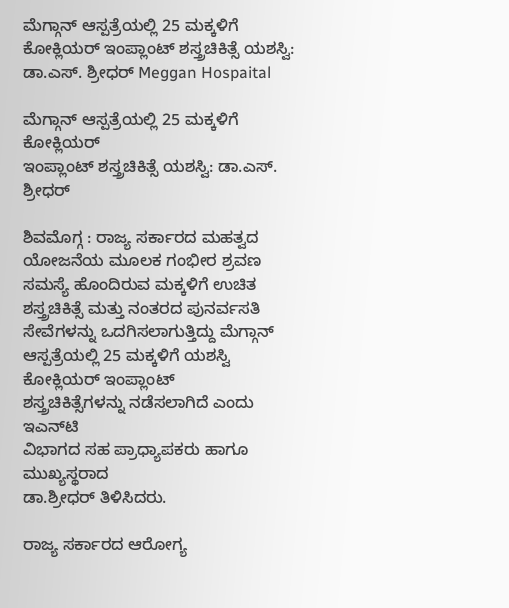ಮೆಗ್ಗಾನ್ ಆಸ್ಪತ್ರೆಯಲ್ಲಿ 25 ಮಕ್ಕಳಿಗೆ ಕೋಕ್ಲಿಯರ್ ಇಂಪ್ಲಾಂಟ್ ಶಸ್ತ್ರಚಿಕಿತ್ಸೆ ಯಶಸ್ವಿ: ಡಾ.ಎಸ್. ಶ್ರೀಧರ್ Meggan Hospaital

ಮೆಗ್ಗಾನ್ ಆಸ್ಪತ್ರೆಯಲ್ಲಿ 25 ಮಕ್ಕಳಿಗೆ ಕೋಕ್ಲಿಯರ್
ಇಂಪ್ಲಾಂಟ್ ಶಸ್ತ್ರಚಿಕಿತ್ಸೆ ಯಶಸ್ವಿ: ಡಾ.ಎಸ್. ಶ್ರೀಧರ್

ಶಿವಮೊಗ್ಗ : ರಾಜ್ಯ ಸರ್ಕಾರದ ಮಹತ್ವದ ಯೋಜನೆಯ ಮೂಲಕ ಗಂಭೀರ ಶ್ರವಣ ಸಮಸ್ಯೆ ಹೊಂದಿರುವ ಮಕ್ಕಳಿಗೆ ಉಚಿತ ಶಸ್ತ್ರಚಿಕಿತ್ಸೆ ಮತ್ತು ನಂತರದ ಪುನರ್ವಸತಿ ಸೇವೆಗಳನ್ನು ಒದಗಿಸಲಾಗುತ್ತಿದ್ದು ಮೆಗ್ಗಾನ್ ಆಸ್ಪತ್ರೆಯಲ್ಲಿ 25 ಮಕ್ಕಳಿಗೆ ಯಶಸ್ವಿ ಕೋಕ್ಲಿಯರ್ ಇಂಪ್ಲಾಂಟ್
ಶಸ್ತ್ರಚಿಕಿತ್ಸೆಗಳನ್ನು ನಡೆಸಲಾಗಿದೆ ಎಂದು ಇಎನ್‌ಟಿ
ವಿಭಾಗದ ಸಹ ಪ್ರಾಧ್ಯಾಪಕರು ಹಾಗೂ ಮುಖ್ಯಸ್ಥರಾದ
ಡಾ.ಶ್ರೀಧರ್ ತಿಳಿಸಿದರು.

ರಾಜ್ಯ ಸರ್ಕಾರದ ಆರೋಗ್ಯ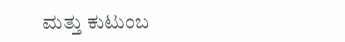ಮತ್ತು ಕುಟುಂಬ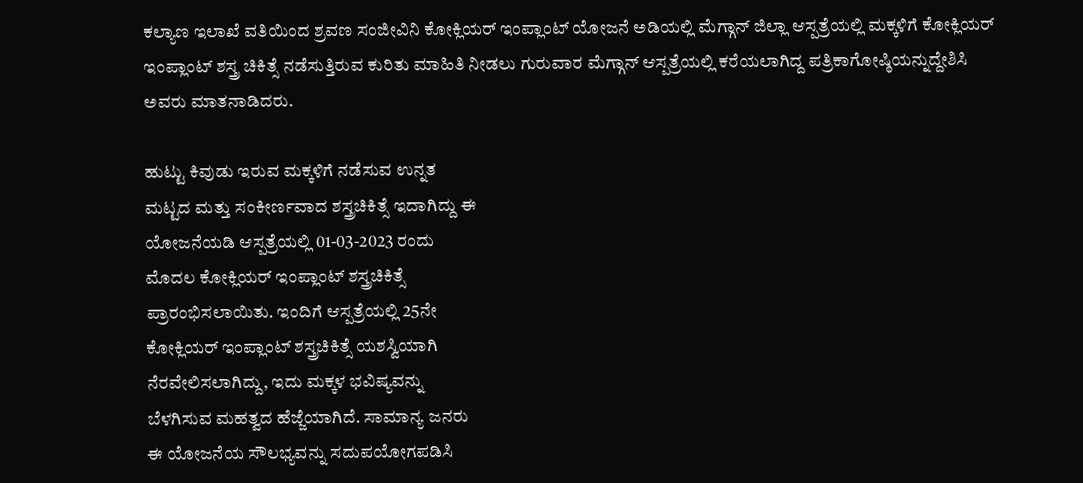ಕಲ್ಯಾಣ ಇಲಾಖೆ ವತಿಯಿಂದ ಶ್ರವಣ ಸಂಜೀವಿನಿ ಕೋಕ್ಲಿಯರ್ ಇಂಪ್ಲಾಂಟ್ ಯೋಜನೆ ಅಡಿಯಲ್ಲಿ ಮೆಗ್ಗಾನ್‌ ಜಿಲ್ಲಾ ಆಸ್ಪತ್ರೆಯಲ್ಲಿ ಮಕ್ಕಳಿಗೆ ಕೋಕ್ಲಿಯರ್ ಇಂಪ್ಲಾಂಟ್ ಶಸ್ತ್ರ ಚಿಕಿತ್ಸೆ ನಡೆಸುತ್ತಿರುವ ಕುರಿತು ಮಾಹಿತಿ ನೀಡಲು ಗುರುವಾರ ಮೆಗ್ಗಾನ್ ಆಸ್ಪತ್ರೆಯಲ್ಲಿ ಕರೆಯಲಾಗಿದ್ದ ಪತ್ರಿಕಾಗೋಷ್ಠಿಯನ್ನುದ್ದೇಶಿಸಿ ಅವರು ಮಾತನಾಡಿದರು.

ಹುಟ್ಟು ಕಿವುಡು ಇರುವ ಮಕ್ಕಳಿಗೆ ನಡೆಸುವ ಉನ್ನತ
ಮಟ್ಟದ ಮತ್ತು ಸಂಕೀರ್ಣವಾದ ಶಸ್ತ್ರಚಿಕಿತ್ಸೆ ಇದಾಗಿದ್ದು ಈ
ಯೋಜನೆಯಡಿ ಆಸ್ಪತ್ರೆಯಲ್ಲಿ 01-03-2023 ರಂದು
ಮೊದಲ ಕೋಕ್ಲಿಯರ್ ಇಂಪ್ಲಾಂಟ್ ಶಸ್ತ್ರಚಿಕಿತ್ಸೆ
ಪ್ರಾರಂಭಿಸಲಾಯಿತು. ಇಂದಿಗೆ ಆಸ್ಪತ್ರೆಯಲ್ಲಿ 25ನೇ
ಕೋಕ್ಲಿಯರ್ ಇಂಪ್ಲಾಂಟ್‌ ಶಸ್ತ್ರಚಿಕಿತ್ಸೆ ಯಶಸ್ವಿಯಾಗಿ
ನೆರವೇಲಿಸಲಾಗಿದ್ದು, ಇದು ಮಕ್ಕಳ ಭವಿಷ್ಯವನ್ನು
ಬೆಳಗಿಸುವ ಮಹತ್ವದ ಹೆಜ್ಜೆಯಾಗಿದೆ. ಸಾಮಾನ್ಯ ಜನರು
ಈ ಯೋಜನೆಯ ಸೌಲಭ್ಯವನ್ನು ಸದುಪಯೋಗಪಡಿಸಿ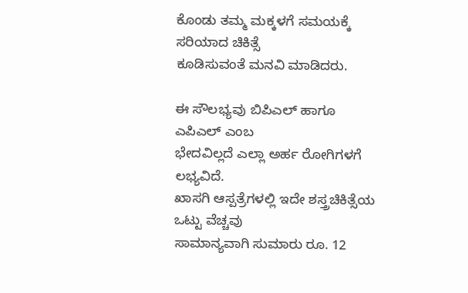ಕೊಂಡು ತಮ್ಮ ಮಕ್ಕಳಗೆ ಸಮಯಕ್ಕೆ ಸರಿಯಾದ ಚಿಕಿತ್ಸೆ
ಕೂಡಿಸುವಂತೆ ಮನವಿ ಮಾಡಿದರು.

ಈ ಸೌಲಭ್ಯವು ಬಿಪಿಎಲ್ ಹಾಗೂ ಎಪಿಎಲ್ ಎಂಬ
ಭೇದವಿಲ್ಲದೆ ಎಲ್ಲಾ ಅರ್ಹ ರೋಗಿಗಳಗೆ ಲಭ್ಯವಿದೆ.
ಖಾಸಗಿ ಆಸ್ಪತ್ರೆಗಳಲ್ಲಿ ಇದೇ ಶಸ್ತ್ರಚಿಕಿತ್ಸೆಯ ಒಟ್ಟು ವೆಚ್ಚವು
ಸಾಮಾನ್ಯವಾಗಿ ಸುಮಾರು ರೂ. 12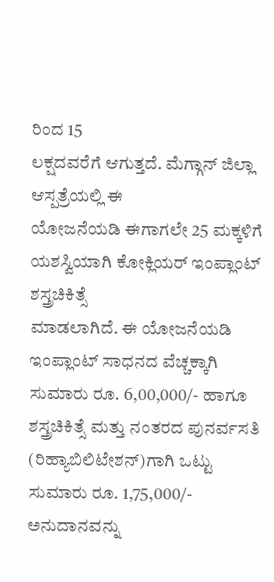ರಿಂದ 15
ಲಕ್ಷದವರೆಗೆ ಆಗುತ್ತದೆ. ಮೆಗ್ಗಾನ್‌ ಜಿಲ್ಲಾ ಆಸ್ಪತ್ರೆಯಲ್ಲಿ ಈ
ಯೋಜನೆಯಡಿ ಈಗಾಗಲೇ 25 ಮಕ್ಕಳಿಗೆ
ಯಶಸ್ವಿಯಾಗಿ ಕೋಕ್ಲಿಯರ್ ಇಂಪ್ಲಾಂಟ್ ಶಸ್ತ್ರಚಿಕಿತ್ಸೆ
ಮಾಡಲಾಗಿದೆ. ಈ ಯೋಜನೆಯಡಿ ಇಂಪ್ಲಾಂಟ್ ಸಾಧನದ ವೆಚ್ಚಕ್ಕಾಗಿ ಸುಮಾರು ರೂ. 6,00,000/- ಹಾಗೂ ಶಸ್ತ್ರಚಿಕಿತ್ಸೆ ಮತ್ತು ನಂತರದ ಪುನರ್ವಸತಿ (ರಿಹ್ಯಾಬಿಲಿಟೇಶನ್)ಗಾಗಿ ಒಟ್ಟು ಸುಮಾರು ರೂ. 1,75,000/- ಅನುದಾನವನ್ನು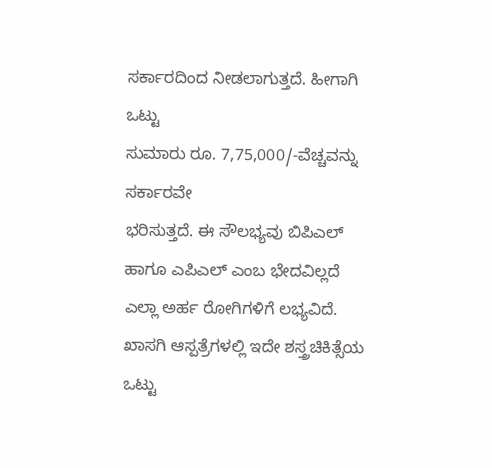ಸರ್ಕಾರದಿಂದ ನೀಡಲಾಗುತ್ತದೆ. ಹೀಗಾಗಿ ಒಟ್ಟು
ಸುಮಾರು ರೂ. 7,75,000/-ವೆಚ್ಚವನ್ನು ಸರ್ಕಾರವೇ
ಭರಿಸುತ್ತದೆ. ಈ ಸೌಲಭ್ಯವು ಬಿಪಿಎಲ್ ಹಾಗೂ ಎಪಿಎಲ್ ಎಂಬ ಭೇದವಿಲ್ಲದೆ ಎಲ್ಲಾ ಅರ್ಹ ರೋಗಿಗಳಿಗೆ ಲಭ್ಯವಿದೆ.
ಖಾಸಗಿ ಆಸ್ಪತ್ರೆಗಳಲ್ಲಿ ಇದೇ ಶಸ್ತ್ರಚಿಕಿತ್ಸೆಯ ಒಟ್ಟು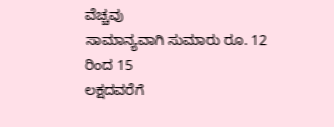ವೆಚ್ಚವು
ಸಾಮಾನ್ಯವಾಗಿ ಸುಮಾರು ರೂ. 12 ರಿಂದ 15
ಲಕ್ಷದವರೆಗೆ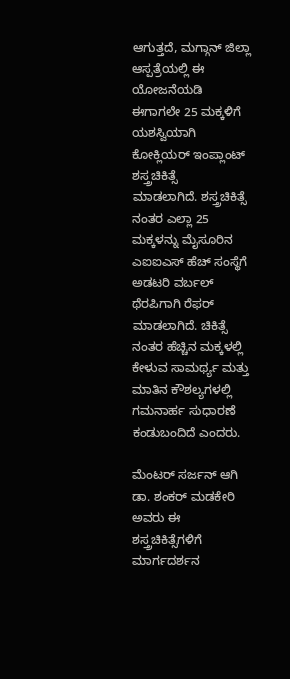ಆಗುತ್ತದೆ, ಮಗ್ಗಾನ್ ಜಿಲ್ಲಾ ಆಸ್ಪತ್ರೆಯಲ್ಲಿ ಈ
ಯೋಜನೆಯಡಿ ಈಗಾಗಲೇ 25 ಮಕ್ಕಳಿಗೆ
ಯಶಸ್ವಿಯಾಗಿ ಕೋಕ್ಲಿಯರ್ ಇಂಪ್ಲಾಂಟ್ ಶಸ್ತ್ರಚಿಕಿತ್ಸೆ
ಮಾಡಲಾಗಿದೆ. ಶಸ್ತ್ರಚಿಕಿತ್ಸೆ ನಂತರ ಎಲ್ಲಾ 25 ಮಕ್ಕಳನ್ನು ಮೈಸೂರಿನ ಎಐಐಎಸ್ ಹೆಚ್ ಸಂಸ್ಥೆಗೆ ಅಡಟರಿ ವರ್ಬಲ್ ಥೆರಪಿಗಾಗಿ ರೆಫರ್ ಮಾಡಲಾಗಿದೆ. ಚಿಕಿತ್ಸೆ ನಂತರ ಹೆಚ್ಚಿನ ಮಕ್ಕಳಲ್ಲಿ ಕೇಳುವ ಸಾಮರ್ಥ್ಯ ಮತ್ತು ಮಾತಿನ ಕೌಶಲ್ಯಗಳಲ್ಲಿ ಗಮನಾರ್ಹ ಸುಧಾರಣೆ ಕಂಡುಬಂದಿದೆ ಎಂದರು.

ಮೆಂಟರ್ ಸರ್ಜನ್ ಆಗಿ ಡಾ. ಶಂಕರ್‌ ಮಡಕೇರಿ
ಅವರು ಈ ಶಸ್ತ್ರಚಿಕಿತ್ಸೆಗಳಿಗೆ ಮಾರ್ಗದರ್ಶನ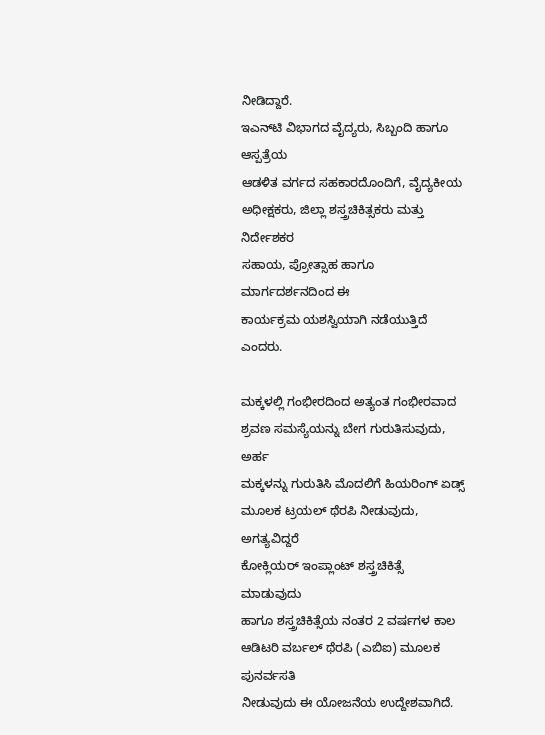ನೀಡಿದ್ದಾರೆ.
ಇಎನ್‌ಟಿ ವಿಭಾಗದ ವೈದ್ಯರು, ಸಿಬ್ಬಂದಿ ಹಾಗೂ ಆಸ್ಪತ್ರೆಯ
ಆಡಳಿತ ವರ್ಗದ ಸಹಕಾರದೊಂದಿಗೆ, ವೈದ್ಯಕೀಯ
ಅಧೀಕ್ಷಕರು, ಜಿಲ್ಲಾ ಶಸ್ತ್ರಚಿಕಿತ್ಸಕರು ಮತ್ತು ನಿರ್ದೇಶಕರ
ಸಹಾಯ, ಪ್ರೋತ್ಸಾಹ ಹಾಗೂ ಮಾರ್ಗದರ್ಶನದಿಂದ ಈ
ಕಾರ್ಯಕ್ರಮ ಯಶಸ್ವಿಯಾಗಿ ನಡೆಯುತ್ತಿದೆ ಎಂದರು.

ಮಕ್ಕಳಲ್ಲಿ ಗಂಭೀರದಿಂದ ಅತ್ಯಂತ ಗಂಭೀರವಾದ
ಶ್ರವಣ ಸಮಸ್ಯೆಯನ್ನು ಬೇಗ ಗುರುತಿಸುವುದು, ಅರ್ಹ
ಮಕ್ಕಳನ್ನು ಗುರುತಿಸಿ ಮೊದಲಿಗೆ ಹಿಯರಿಂಗ್ ಏಡ್ಸ್
ಮೂಲಕ ಟ್ರಯಲ್ ಥೆರಪಿ ನೀಡುವುದು, ಅಗತ್ಯವಿದ್ದರೆ
ಕೋಕ್ಲಿಯರ್ ಇಂಪ್ಲಾಂಟ್ ಶಸ್ತ್ರಚಿಕಿತ್ಸೆ ಮಾಡುವುದು
ಹಾಗೂ ಶಸ್ತ್ರಚಿಕಿತ್ಸೆಯ ನಂತರ 2 ವರ್ಷಗಳ ಕಾಲ
ಆಡಿಟರಿ ವರ್ಬಲ್ ಥೆರಪಿ (ಎಬಿಐ) ಮೂಲಕ ಪುನರ್ವಸತಿ
ನೀಡುವುದು ಈ ಯೋಜನೆಯ ಉದ್ದೇಶವಾಗಿದೆ.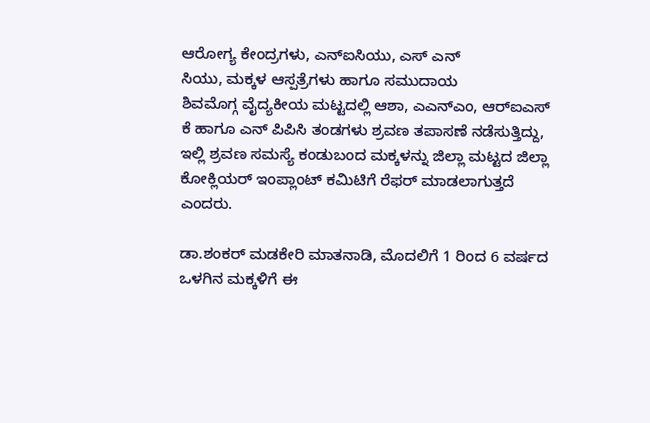ಆರೋಗ್ಯ ಕೇಂದ್ರಗಳು, ಎನ್‌ಐಸಿಯು, ಎಸ್ ಎನ್
ಸಿಯು, ಮಕ್ಕಳ ಆಸ್ಪತ್ರೆಗಳು ಹಾಗೂ ಸಮುದಾಯ
ಶಿವಮೊಗ್ಗ ವೈದ್ಯಕೀಯ ಮಟ್ಟದಲ್ಲಿ ಆಶಾ, ಎಎನ್‌ಎಂ, ಆರ್‌ಐಎಸ್‌ ಕೆ ಹಾಗೂ ಎನ್ ಪಿಪಿಸಿ ತಂಡಗಳು ಶ್ರವಣ ತಪಾಸಣೆ ನಡೆಸುತ್ತಿದ್ದು, ಇಲ್ಲಿ ಶ್ರವಣ ಸಮಸ್ಯೆ ಕಂಡುಬಂದ ಮಕ್ಕಳನ್ನು ಜಿಲ್ಲಾ ಮಟ್ಟದ ಜಿಲ್ಲಾ ಕೋಕ್ಲಿಯರ್ ಇಂಪ್ಲಾಂಟ್ ಕಮಿಟಿಗೆ ರೆಫರ್ ಮಾಡಲಾಗುತ್ತದೆ ಎಂದರು.

ಡಾ.ಶಂಕರ್‌ ಮಡಕೇರಿ ಮಾತನಾಡಿ, ಮೊದಲಿಗೆ 1 ರಿಂದ 6 ವರ್ಷದ ಒಳಗಿನ ಮಕ್ಕಳಿಗೆ ಈ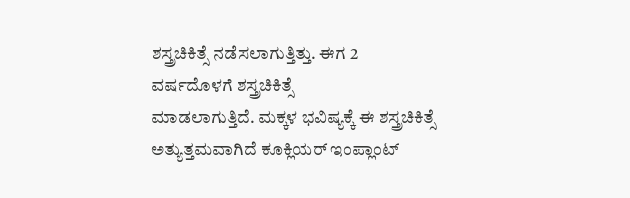ಶಸ್ತ್ರಚಿಕಿತ್ಸೆ ನಡೆಸಲಾಗುತ್ತಿತ್ತು. ಈಗ 2 ವರ್ಷದೊಳಗೆ ಶಸ್ತ್ರಚಿಕಿತ್ಸೆ
ಮಾಡಲಾಗುತ್ತಿದೆ. ಮಕ್ಕಳ ಭವಿಷ್ಯಕ್ಕೆ ಈ ಶಸ್ತ್ರಚಿಕಿತ್ಸೆ
ಅತ್ಯುತ್ತಮವಾಗಿದೆ ಕೂಕ್ಲಿಯರ್ ಇಂಪ್ಲಾಂಟ್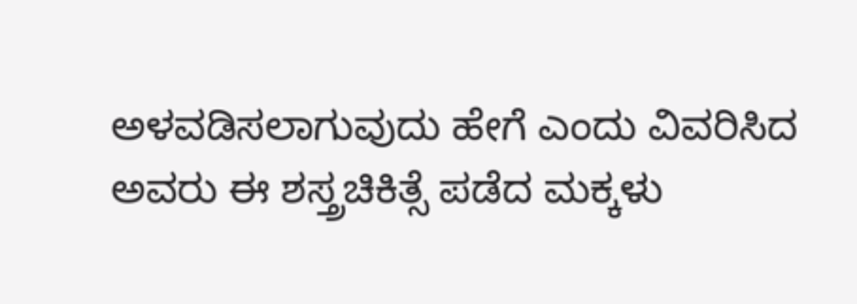ಅಳವಡಿಸಲಾಗುವುದು ಹೇಗೆ ಎಂದು ವಿವರಿಸಿದ
ಅವರು ಈ ಶಸ್ತ್ರಚಿಕಿತ್ಸೆ ಪಡೆದ ಮಕ್ಕಳು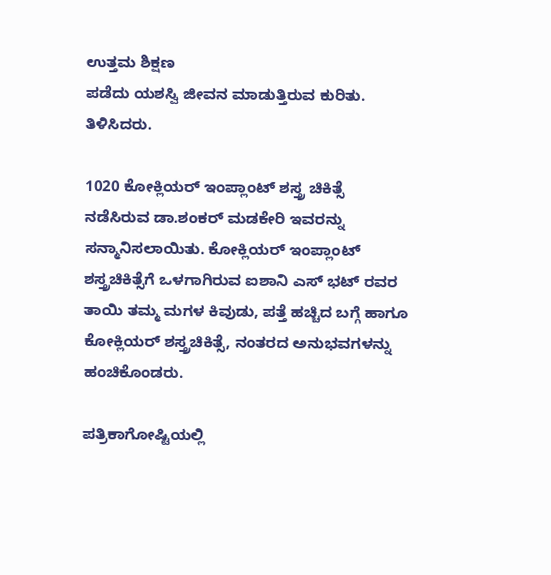ಉತ್ತಮ ಶಿಕ್ಷಣ
ಪಡೆದು ಯಶಸ್ವಿ ಜೀವನ ಮಾಡುತ್ತಿರುವ ಕುರಿತು.
ತಿಳಿಸಿದರು.

1020 ಕೋಕ್ಲಿಯರ್ ಇಂಪ್ಲಾಂಟ್ ಶಸ್ತ್ರ ಚಿಕಿತ್ಸೆ
ನಡೆಸಿರುವ ಡಾ.ಶಂಕರ್ ಮಡಕೇರಿ ಇವರನ್ನು
ಸನ್ಮಾನಿಸಲಾಯಿತು. ಕೋಕ್ಲಿಯರ್ ಇಂಪ್ಲಾಂಟ್ ಶಸ್ತ್ರಚಿಕಿತ್ಸೆಗೆ ಒಳಗಾಗಿರುವ ಐಶಾನಿ ಎಸ್ ಭಟ್ ರವರ ತಾಯಿ ತಮ್ಮ ಮಗಳ ಕಿವುಡು, ಪತ್ತೆ ಹಚ್ಚಿದ ಬಗ್ಗೆ ಹಾಗೂ ಕೋಕ್ಲಿಯರ್ ಶಸ್ತ್ರಚಿಕಿತ್ಸೆ, ನಂತರದ ಅನುಭವಗಳನ್ನು ಹಂಚಿಕೊಂಡರು.

ಪತ್ರಿಕಾಗೋಷ್ಟಿಯಲ್ಲಿ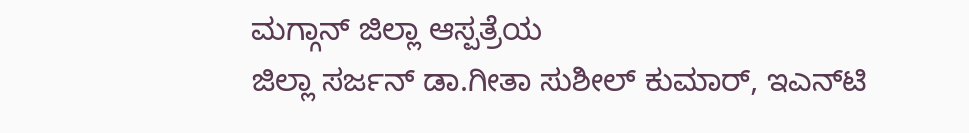ಮಗ್ಗಾನ್ ಜಿಲ್ಲಾ ಆಸ್ಪತ್ರೆಯ
ಜಿಲ್ಲಾ ಸರ್ಜನ್ ಡಾ.ಗೀತಾ ಸುಶೀಲ್ ಕುಮಾರ್, ಇಎನ್‌ಟಿ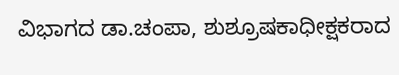ವಿಭಾಗದ ಡಾ.ಚಂಪಾ, ಶುಶ್ರೂಷಕಾಧೀಕ್ಷಕರಾದ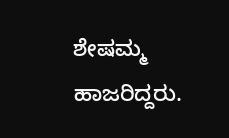ಶೇಷಮ್ಮ ಹಾಜರಿದ್ದರು.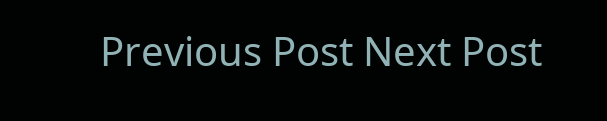Previous Post Next Post